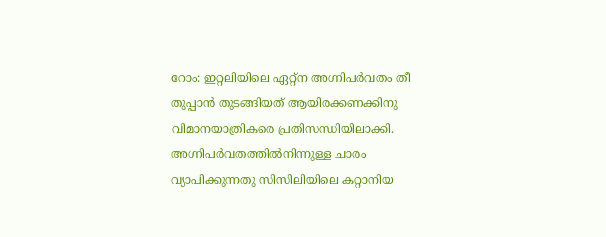റോം: ഇറ്റലിയിലെ ഏറ്റ്ന അഗ്നിപർവതം തീ തുപ്പാൻ തുടങ്ങിയത് ആയിരക്കണക്കിനു വിമാനയാത്രികരെ പ്രതിസന്ധിയിലാക്കി. അഗ്നിപർവതത്തിൽനിന്നുള്ള ചാരം വ്യാപിക്കുന്നതു സിസിലിയിലെ കറ്റാനിയ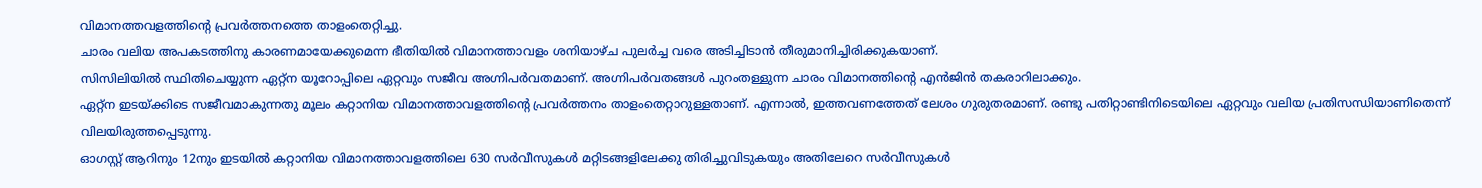വിമാനത്തവളത്തിന്റെ പ്രവർത്തനത്തെ താളംതെറ്റിച്ചു.
ചാരം വലിയ അപകടത്തിനു കാരണമായേക്കുമെന്ന ഭീതിയിൽ വിമാനത്താവളം ശനിയാഴ്ച പുലർച്ച വരെ അടിച്ചിടാൻ തീരുമാനിച്ചിരിക്കുകയാണ്.
സിസിലിയിൽ സ്ഥിതിചെയ്യുന്ന ഏറ്റ്ന യൂറോപ്പിലെ ഏറ്റവും സജീവ അഗ്നിപർവതമാണ്. അഗ്നിപർവതങ്ങൾ പുറംതള്ളുന്ന ചാരം വിമാനത്തിന്റെ എൻജിൻ തകരാറിലാക്കും.
ഏറ്റ്ന ഇടയ്ക്കിടെ സജീവമാകുന്നതു മൂലം കറ്റാനിയ വിമാനത്താവളത്തിന്റെ പ്രവർത്തനം താളംതെറ്റാറുള്ളതാണ്. എന്നാൽ, ഇത്തവണത്തേത് ലേശം ഗുരുതരമാണ്. രണ്ടു പതിറ്റാണ്ടിനിടെയിലെ ഏറ്റവും വലിയ പ്രതിസന്ധിയാണിതെന്ന് വിലയിരുത്തപ്പെടുന്നു.
ഓഗസ്റ്റ് ആറിനും 12നും ഇടയിൽ കറ്റാനിയ വിമാനത്താവളത്തിലെ 630 സർവീസുകൾ മറ്റിടങ്ങളിലേക്കു തിരിച്ചുവിടുകയും അതിലേറെ സർവീസുകൾ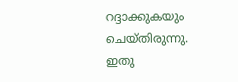റദ്ദാക്കുകയും ചെയ്തിരുന്നു.
ഇതു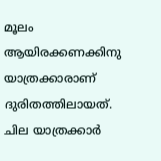മൂലം ആയിരക്കണക്കിനു യാത്രക്കാരാണ് ദുരിതത്തിലായത്. ചില യാത്രക്കാർ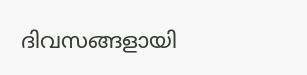ദിവസങ്ങളായി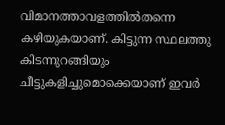വിമാനത്താവളത്തിൽതന്നെ കഴിയുകയാണ്. കിട്ടുന്ന സ്ഥലത്തു കിടന്നുറങ്ങിയും ചീട്ടുകളിച്ചുമൊക്കെയാണ് ഇവർ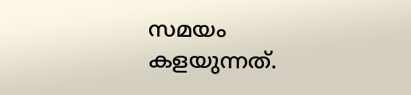സമയം കളയുന്നത്.